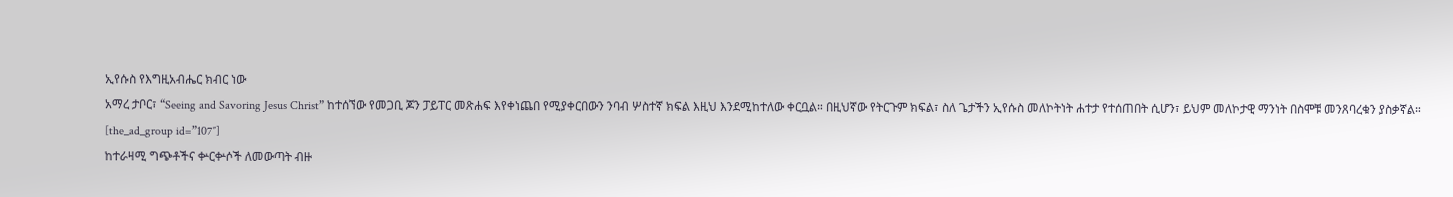ኢየሱስ የእግዚአብሔር ክብር ነው
አማረ ታቦር፣ “Seeing and Savoring Jesus Christ” ከተሰኘው የመጋቢ ጆን ፓይፐር መጽሐፍ እየቀነጨበ የሚያቀርበውን ንባብ ሦስተኛ ክፍል እዚህ እንደሚከተለው ቀርቧል። በዚህኛው የትርጉም ክፍል፣ ስለ ጌታችን ኢየሱስ መለኮትነት ሐተታ የተሰጠበት ሲሆን፣ ይህም መለኮታዊ ማንነት በስሞቹ መንጸባረቁን ያስቃኛል።
[the_ad_group id=”107″]
ከተራዛሚ ግጭቶችና ቍርቍሶች ለመውጣት ብዙ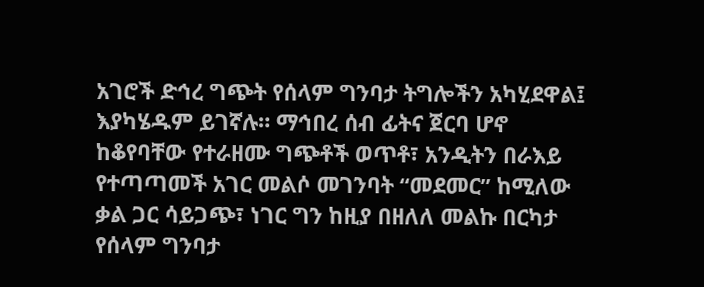አገሮች ድኅረ ግጭት የሰላም ግንባታ ትግሎችን አካሂደዋል፤ እያካሄዱም ይገኛሉ። ማኅበረ ሰብ ፊትና ጀርባ ሆኖ ከቆየባቸው የተራዘሙ ግጭቶች ወጥቶ፣ አንዲትን በራእይ የተጣጣመች አገር መልሶ መገንባት “መደመር” ከሚለው ቃል ጋር ሳይጋጭ፣ ነገር ግን ከዚያ በዘለለ መልኩ በርካታ የሰላም ግንባታ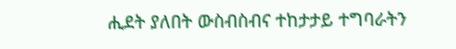ሒደት ያለበት ውስብስብና ተከታታይ ተግባራትን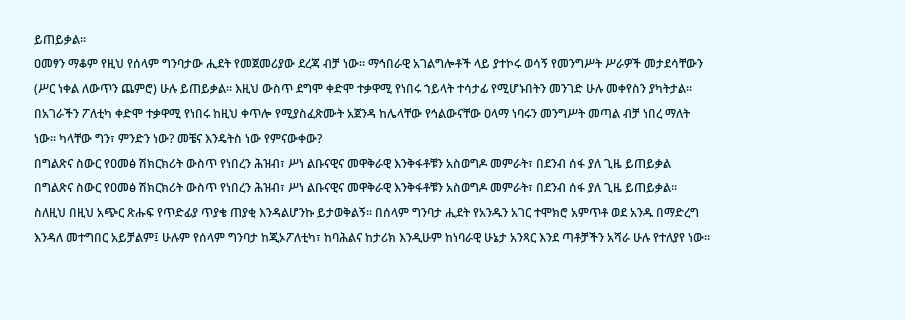ይጠይቃል።
ዐመፃን ማቆም የዚህ የሰላም ግንባታው ሒደት የመጀመሪያው ደረጃ ብቻ ነው። ማኅበራዊ አገልግሎቶች ላይ ያተኮሩ ወሳኝ የመንግሥት ሥራዎች መታደሳቸውን (ሥር ነቀል ለውጥን ጨምሮ) ሁሉ ይጠይቃል። እዚህ ውስጥ ደግሞ ቀድሞ ተቃዋሚ የነበሩ ኀይላት ተሳታፊ የሚሆኑበትን መንገድ ሁሉ መቀየስን ያካትታል። በአገራችን ፖለቲካ ቀድሞ ተቃዋሚ የነበሩ ከዚህ ቀጥሎ የሚያስፈጽሙት አጀንዳ ከሌላቸው የኅልውናቸው ዐላማ ነባሩን መንግሥት መጣል ብቻ ነበረ ማለት ነው። ካላቸው ግን፣ ምንድን ነው? መቼና እንዴትስ ነው የምናውቀው?
በግልጽና ስውር የዐመፅ ሽክርክሪት ውስጥ የነበረን ሕዝብ፣ ሥነ ልቡናዊና መዋቅራዊ እንቅፋቶቹን አስወግዶ መምራት፣ በደንብ ሰፋ ያለ ጊዜ ይጠይቃል
በግልጽና ስውር የዐመፅ ሽክርክሪት ውስጥ የነበረን ሕዝብ፣ ሥነ ልቡናዊና መዋቅራዊ እንቅፋቶቹን አስወግዶ መምራት፣ በደንብ ሰፋ ያለ ጊዜ ይጠይቃል። ስለዚህ በዚህ አጭር ጽሑፍ የጥድፊያ ጥያቄ ጠያቂ እንዳልሆንኩ ይታወቅልኝ። በሰላም ግንባታ ሒደት የአንዱን አገር ተሞክሮ አምጥቶ ወደ አንዱ በማድረግ እንዳለ መተግበር አይቻልም፤ ሁሉም የሰላም ግንባታ ከጂኦፖለቲካ፣ ከባሕልና ከታሪክ እንዲሁም ከነባራዊ ሁኔታ አንጻር እንደ ጣቶቻችን አሻራ ሁሉ የተለያየ ነው።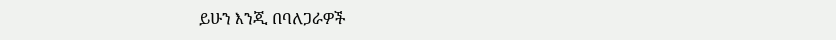ይሁን እንጂ በባለጋራዎች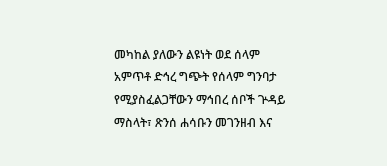መካከል ያለውን ልዩነት ወደ ሰላም አምጥቶ ድኅረ ግጭት የሰላም ግንባታ የሚያስፈልጋቸውን ማኅበረ ሰቦች ጕዳይ ማስላት፣ ጽንሰ ሐሳቡን መገንዘብ እና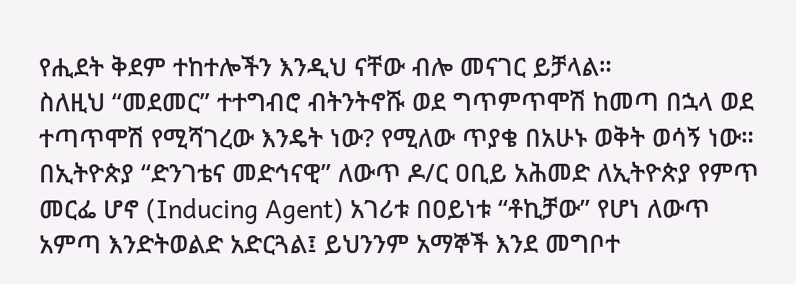የሒደት ቅደም ተከተሎችን እንዲህ ናቸው ብሎ መናገር ይቻላል።
ስለዚህ “መደመር” ተተግብሮ ብትንትኖሹ ወደ ግጥምጥሞሽ ከመጣ በኋላ ወደ ተጣጥሞሽ የሚሻገረው እንዴት ነው? የሚለው ጥያቄ በአሁኑ ወቅት ወሳኝ ነው። በኢትዮጵያ “ድንገቴና መድኅናዊ” ለውጥ ዶ/ር ዐቢይ አሕመድ ለኢትዮጵያ የምጥ መርፌ ሆኖ (Inducing Agent) አገሪቱ በዐይነቱ “ቶኪቻው” የሆነ ለውጥ አምጣ እንድትወልድ አድርጓል፤ ይህንንም አማኞች እንደ መግቦተ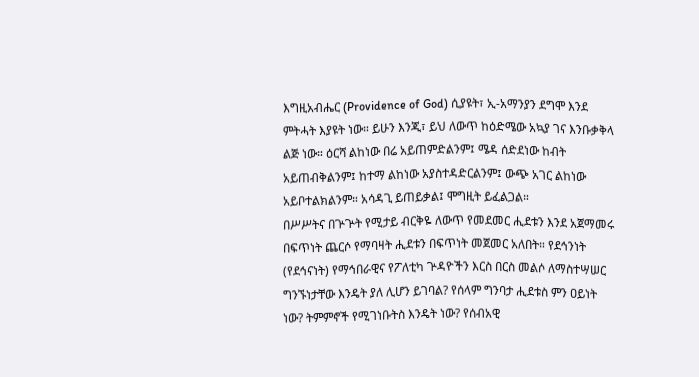እግዚአብሔር (Providence of God) ሲያዩት፣ ኢ-አማንያን ደግሞ እንደ ምትሓት እያዩት ነው። ይሁን እንጂ፣ ይህ ለውጥ ከዕድሜው አኳያ ገና እንቡቃቅላ ልጅ ነው። ዕርሻ ልከነው በሬ አይጠምድልንም፤ ሜዳ ሰድደነው ከብት አይጠብቅልንም፤ ከተማ ልከነው አያስተዳድርልንም፤ ውጭ አገር ልከነው አይቦተልክልንም። አሳዳጊ ይጠይቃል፤ ሞግዚት ይፈልጋል።
በሥሥትና በጕጕት የሚታይ ብርቅዬ ለውጥ የመደመር ሒደቱን እንደ አጀማመሩ በፍጥነት ጨርሶ የማባዛት ሒደቱን በፍጥነት መጀመር አለበት። የደኅንነት (የደኅናነት) የማኅበራዊና የፖለቲካ ጕዳዮችን እርስ በርስ መልሶ ለማስተሣሠር ግንኙነታቸው እንዴት ያለ ሊሆን ይገባል? የሰላም ግንባታ ሒደቱስ ምን ዐይነት ነው? ትምምኖች የሚገነቡትስ እንዴት ነው? የሰብአዊ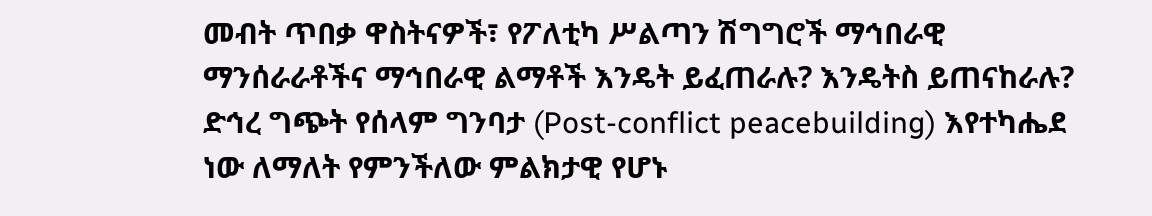መብት ጥበቃ ዋስትናዎች፣ የፖለቲካ ሥልጣን ሽግግሮች ማኅበራዊ ማንሰራራቶችና ማኅበራዊ ልማቶች እንዴት ይፈጠራሉ? እንዴትስ ይጠናከራሉ? ድኅረ ግጭት የሰላም ግንባታ (Post-conflict peacebuilding) እየተካሔደ ነው ለማለት የምንችለው ምልክታዊ የሆኑ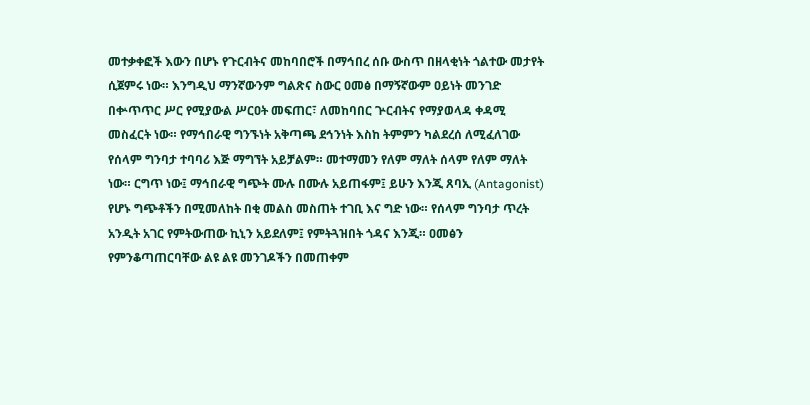መተቃቀፎች እውን በሆኑ የጉርብትና መከባበሮች በማኅበረ ሰቡ ውስጥ በዘላቂነት ጎልተው መታየት ሲጀምሩ ነው። እንግዲህ ማንኛውንም ግልጽና ስውር ዐመፅ በማኝኛውም ዐይነት መንገድ በቍጥጥር ሥር የሚያውል ሥርዐት መፍጠር፣ ለመከባበር ጕርብትና የማያወላዳ ቀዳሚ መስፈርት ነው። የማኅበራዊ ግንኙነት አቅጣጫ ደኅንነት እስከ ትምምን ካልደረሰ ለሚፈለገው የሰላም ግንባታ ተባባሪ እጅ ማግኘት አይቻልም። መተማመን የለም ማለት ሰላም የለም ማለት ነው። ርግጥ ነው፤ ማኅበራዊ ግጭት ሙሉ በሙሉ አይጠፋም፤ ይሁን እንጂ ጸባኢ (Antagonist) የሆኑ ግጭቶችን በሚመለከት በቂ መልስ መስጠት ተገቢ እና ግድ ነው። የሰላም ግንባታ ጥረት አንዲት አገር የምትውጠው ኪኒን አይደለም፤ የምትጓዝበት ጎዳና እንጂ። ዐመፅን የምንቆጣጠርባቸው ልዩ ልዩ መንገዶችን በመጠቀም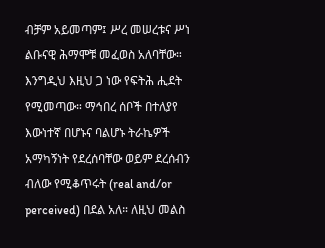ብቻም አይመጣም፤ ሥረ መሠረቱና ሥነ ልቡናዊ ሕማሞቹ መፈወስ አለባቸው። እንግዲህ እዚህ ጋ ነው የፍትሕ ሒደት የሚመጣው። ማኅበረ ሰቦች በተለያየ እውነተኛ በሆኑና ባልሆኑ ትራኬዎች አማካኝነት የደረሰባቸው ወይም ደረሰብን ብለው የሚቆጥሩት (real and/or perceived) በደል አለ። ለዚህ መልስ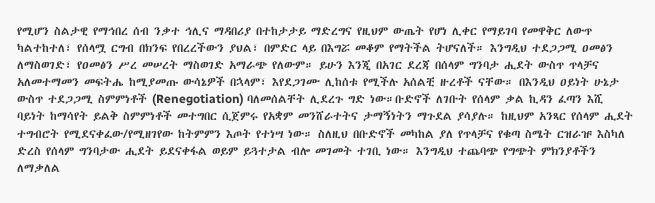የሚሆን ስልታዊ የማኅበረ ሰብ ንቃተ ኅሊና ማዳበሪያ በተከታታይ ማድረግና የዚህም ውጤት የሆነ ሊቀር የማይገባ የመዋቅር ለውጥ ካልተከተለ፣ የሰላሟ ርግብ በክንፍ የበረረችውን ያህል፣ በምድር ላይ በእግሯ መቆም የማትችል ትሆናለች። እንግዲህ ተደጋጋሚ ዐመፅን ለማስወገድ፣ የዐመፅን ሥረ መሠረት ማስወገድ አማራጭ የለውም። ይሁን እንጂ በአገር ደረጃ በሰላም ግንባታ ሒደት ውስጥ ጥላቻና አለመተማመን መፍትሔ ከሚያመጡ ውሳኔዎች በኋላም፣ እየደጋገሙ ሊከሰቱ የሚችሉ አሰልቺ ዙረቶች ናቸው። በእንዲህ ዐይነት ሁኔታ ውስጥ ተደጋጋሚ ስምምነቶች (Renegotiation) ባለመሰልቸት ሊደረጉ ግድ ነው።ቡድኖች ለገቡት የሰላም ቃል ኪዳን ፈጣን እሺ ባይነት ከማሳየት ይልቅ ስምምነቶች መተግበር ሲጀምሩ የአቋም መንሸራተትና ታማኝነትን ማጉደል ያሳያሉ። ከዚህም አንጻር የሰላም ሒደት ተግብሮት የሚደናቀፈው/የሚዘገየው ከትምምን እጦት የተነሣ ነው። ስለዚህ በቡድኖች መካከል ያለ የጥላቻና የቁጣ ስሜት ርዝራዡ እስካለ ድረስ የሰላም ግንባታው ሒደት ይደናቀፋል ወይም ይጓተታል ብሎ መገመት ተገቢ ነው። እንግዲህ ተጨባጭ የግጭት ምክንያቶችን ለማቃለል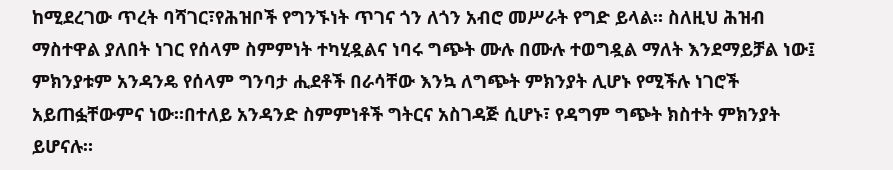ከሚደረገው ጥረት ባሻገር፣የሕዝቦች የግንኙነት ጥገና ጎን ለጎን አብሮ መሥራት የግድ ይላል። ስለዚህ ሕዝብ ማስተዋል ያለበት ነገር የሰላም ስምምነት ተካሂዷልና ነባሩ ግጭት ሙሉ በሙሉ ተወግዷል ማለት እንደማይቻል ነው፤ ምክንያቱም አንዳንዴ የሰላም ግንባታ ሒደቶች በራሳቸው እንኳ ለግጭት ምክንያት ሊሆኑ የሚችሉ ነገሮች አይጠፏቸውምና ነው።በተለይ አንዳንድ ስምምነቶች ግትርና አስገዳጅ ሲሆኑ፣ የዳግም ግጭት ክስተት ምክንያት ይሆናሉ።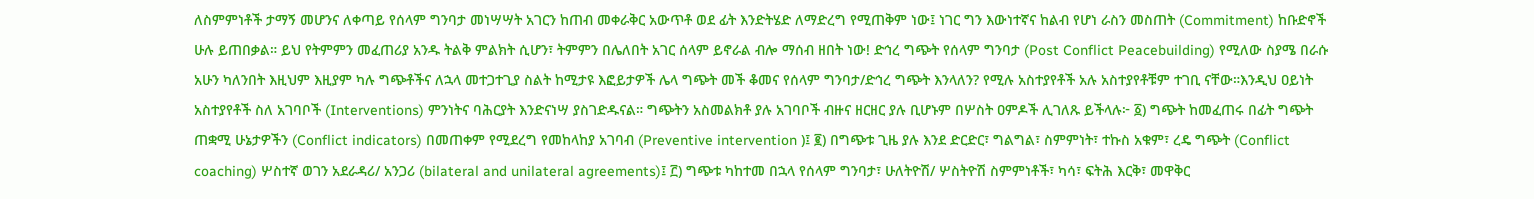ለስምምነቶች ታማኝ መሆንና ለቀጣይ የሰላም ግንባታ መነሣሣት አገርን ከጠብ መቀራቅር አውጥቶ ወደ ፊት እንድትሄድ ለማድረግ የሚጠቅም ነው፤ ነገር ግን እውነተኛና ከልብ የሆነ ራስን መስጠት (Commitment) ከቡድኖች ሁሉ ይጠበቃል። ይህ የትምምን መፈጠሪያ አንዱ ትልቅ ምልክት ሲሆን፣ ትምምን በሌለበት አገር ሰላም ይኖራል ብሎ ማሰብ ዘበት ነው! ድኅረ ግጭት የሰላም ግንባታ (Post Conflict Peacebuilding) የሚለው ስያሜ በራሱ አሁን ካለንበት እዚህም እዚያም ካሉ ግጭቶችና ለኋላ መተጋተጊያ ስልት ከሚታዩ እፎይታዎች ሌላ ግጭት መች ቆመና የሰላም ግንባታ/ድኅረ ግጭት እንላለን? የሚሉ አስተያየቶች አሉ አስተያየቶቹም ተገቢ ናቸው።እንዲህ ዐይነት አስተያየቶች ስለ አገባቦች (Interventions) ምንነትና ባሕርያት እንድናነሣ ያስገድዱናል። ግጭትን አስመልክቶ ያሉ አገባቦች ብዙና ዘርዘር ያሉ ቢሆኑም በሦስት ዐምዶች ሊገለጹ ይችላሉ፦ ፩) ግጭት ከመፈጠሩ በፊት ግጭት ጠቋሚ ሁኔታዎችን (Conflict indicators) በመጠቀም የሚደረግ የመከላከያ አገባብ (Preventive intervention )፤ ፪) በግጭቱ ጊዜ ያሉ እንደ ድርድር፣ ግልግል፣ ስምምነት፣ ተኩስ አቁም፣ ረዴ ግጭት (Conflict coaching) ሦስተኛ ወገን አደራዳሪ/ አንጋሪ (bilateral and unilateral agreements)፤ ፫) ግጭቱ ካከተመ በኋላ የሰላም ግንባታ፣ ሁለትዮሽ/ ሦስትዮሽ ስምምነቶች፣ ካሳ፣ ፍትሕ እርቅ፣ መዋቅር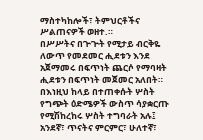ማስተካከሎች፣ ትምህርቶችና ሥልጠናዎች ወዘተ.።
በሥሥትና በጕጕት የሚታይ ብርቅዬ ለውጥ የመደመር ሒደቱን እንደ አጀማመሩ በፍጥነት ጨርሶ የማባዛት ሒደቱን በፍጥነት መጀመር አለበት።
በእነዚህ ከላይ በተጠቀሱት ሦስት የግጭት ዕድሜዎች ውስጥ ሳያቋርጡ የሚሽከረከሩ ሦስት ተግባራት አሉ፤ አንደኛ፣ ጥናትና ምርምር፣ ሁለተኛ፣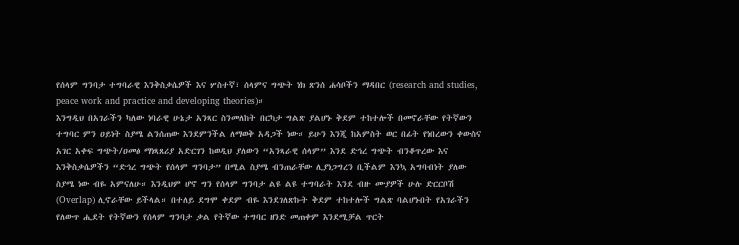የሰላም ግንባታ ተግባራዊ እንቅስቃሴዎች እና ሦስተኛ፣ ሰላምና ግጭት ነክ ጽንሰ ሐሳቦችን ማዳበር (research and studies, peace work and practice and developing theories)።
እንግዲህ በአገራችን ካለው ነባራዊ ሁኔታ አንጻር ስንመለከት በርካታ ግልጽ ያልሆኑ ቅደም ተከተሎች በመኖራቸው የትኛውን ተግባር ምን ዐይነት ስያሜ ልንሰጠው እንደምንችል ለማወቅ አዳጋች ነው። ይሁን እንጂ ከአምስት ወር በፊት የነበረውን ቀውስና አገር አቀፍ ግጭት/ዐመፅ ማነጻጸሪያ አድርገን ከወዲህ ያለውን “አንጻራዊ ሰላም” እንደ ድኅረ ግጭት ብንቆጥረው እና እንቅስቃሴዎችን “ድኅረ ግጭት የሰላም ግንባታ” በሚል ስያሜ ብንጠራቸው ሊያነጋግረን ቢችልም እንኳ አግባብነት ያለው ስያሜ ነው ብዬ አምናለሁ። እንዲህም ሆኖ ግን የሰላም ግንባታ ልዩ ልዩ ተግባራት እንደ ብዙ ሙያዎች ሁሉ ድርርቦሽ (Overlap) ሊኖራቸው ይችላል። በተለይ ደግሞ ቀደም ብዬ እንደገለጽኩት ቅደም ተከተሎች ግልጽ ባልሆኑበት የአገራችን የለውጥ ሒደት የትኛውን የሰላም ግንባታ ቃል የትኛው ተግባር ዘንድ መጠቀም እንደሚቻል ጥርት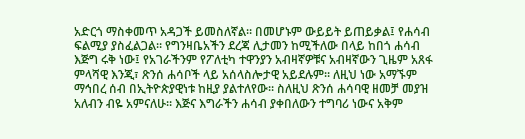አድርጎ ማስቀመጥ አዳጋች ይመስለኛል። በመሆኑም ውይይት ይጠይቃል፤ የሐሳብ ፍልሚያ ያስፈልጋል። የግንዛቤአችን ደረጃ ሊታመን ከሚችለው በላይ ከበጎ ሐሳብ እጅግ ሩቅ ነው፤ የአገራችንም የፖለቲካ ተዋንያን አብዛኛዎቹና አብዛኛውን ጊዜም አጸፋ ምላሻዊ እንጂ፣ ጽንሰ ሐሳቦች ላይ አሰላስሎታዊ አይደሉም። ለዚህ ነው አማኙም ማኅበረ ሰብ በኢትዮጵያዊነቱ ከዚያ ያልተለየው። ስለዚህ ጽንሰ ሐሳባዊ ዘመቻ መያዝ አለብን ብዬ አምናለሁ። እጅና እግራችን ሐሳብ ያቀበለውን ተግባሪ ነውና አቅም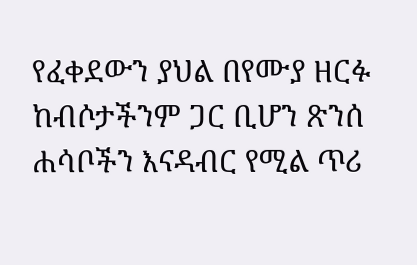የፈቀደውን ያህል በየሙያ ዘርፉ ከብሶታችንም ጋር ቢሆን ጽንሰ ሐሳቦችን እናዳብር የሚል ጥሪ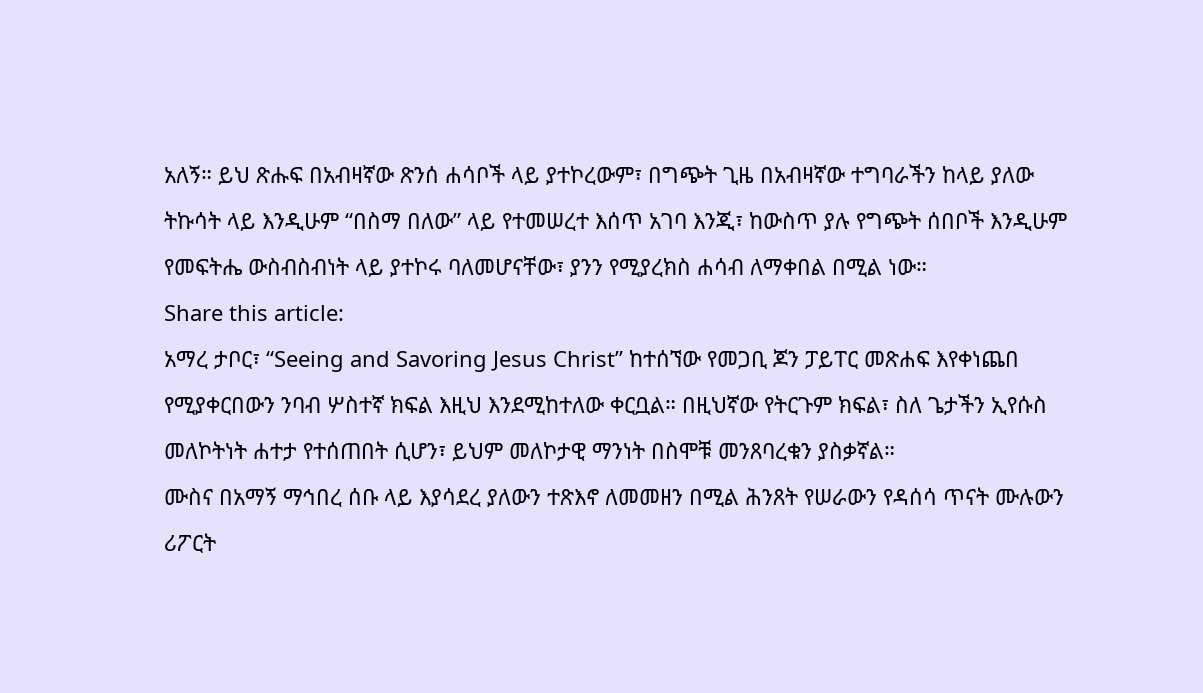አለኝ። ይህ ጽሑፍ በአብዛኛው ጽንሰ ሐሳቦች ላይ ያተኮረውም፣ በግጭት ጊዜ በአብዛኛው ተግባራችን ከላይ ያለው ትኩሳት ላይ እንዲሁም “በስማ በለው” ላይ የተመሠረተ እሰጥ አገባ እንጂ፣ ከውስጥ ያሉ የግጭት ሰበቦች እንዲሁም የመፍትሔ ውስብስብነት ላይ ያተኮሩ ባለመሆናቸው፣ ያንን የሚያረክስ ሐሳብ ለማቀበል በሚል ነው።
Share this article:
አማረ ታቦር፣ “Seeing and Savoring Jesus Christ” ከተሰኘው የመጋቢ ጆን ፓይፐር መጽሐፍ እየቀነጨበ የሚያቀርበውን ንባብ ሦስተኛ ክፍል እዚህ እንደሚከተለው ቀርቧል። በዚህኛው የትርጉም ክፍል፣ ስለ ጌታችን ኢየሱስ መለኮትነት ሐተታ የተሰጠበት ሲሆን፣ ይህም መለኮታዊ ማንነት በስሞቹ መንጸባረቁን ያስቃኛል።
ሙስና በአማኝ ማኅበረ ሰቡ ላይ እያሳደረ ያለውን ተጽእኖ ለመመዘን በሚል ሕንጸት የሠራውን የዳሰሳ ጥናት ሙሉውን ሪፖርት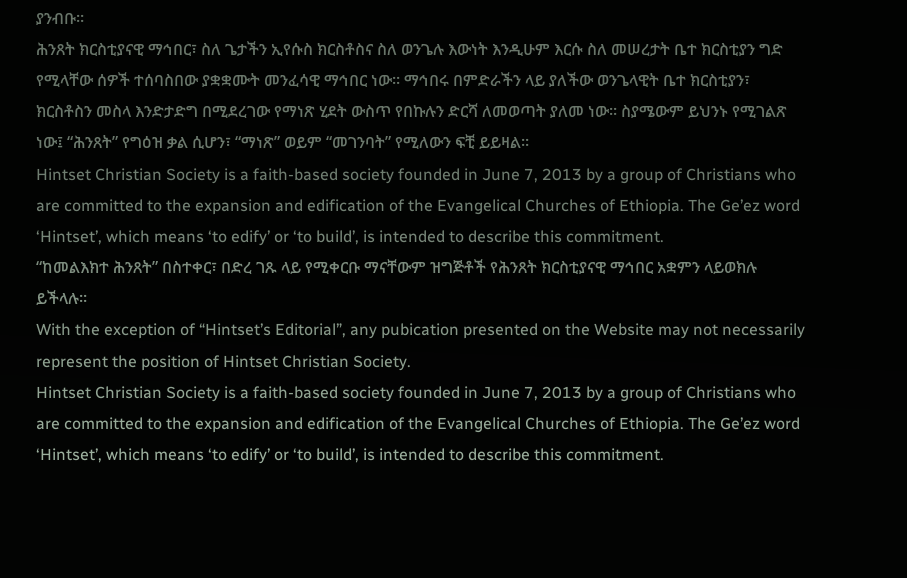ያንብቡ።
ሕንጸት ክርስቲያናዊ ማኅበር፣ ስለ ጌታችን ኢየሱስ ክርስቶስና ስለ ወንጌሉ እውነት እንዲሁም እርሱ ስለ መሠረታት ቤተ ክርስቲያን ግድ የሚላቸው ሰዎች ተሰባስበው ያቋቋሙት መንፈሳዊ ማኅበር ነው፡፡ ማኅበሩ በምድራችን ላይ ያለችው ወንጌላዊት ቤተ ክርስቲያን፣ ክርስቶስን መስላ እንድታድግ በሚደረገው የማነጽ ሂደት ውስጥ የበኩሉን ድርሻ ለመወጣት ያለመ ነው፡፡ ስያሜውም ይህንኑ የሚገልጽ ነው፤ “ሕንጸት” የግዕዝ ቃል ሲሆን፣ “ማነጽ” ወይም “መገንባት” የሚለውን ፍቺ ይይዛል፡፡
Hintset Christian Society is a faith-based society founded in June 7, 2013 by a group of Christians who are committed to the expansion and edification of the Evangelical Churches of Ethiopia. The Ge’ez word ‘Hintset’, which means ‘to edify’ or ‘to build’, is intended to describe this commitment.
“ከመልእክተ ሕንጸት” በስተቀር፣ በድረ ገጹ ላይ የሚቀርቡ ማናቸውም ዝግጅቶች የሕንጸት ክርስቲያናዊ ማኅበር አቋምን ላይወክሉ ይችላሉ።
With the exception of “Hintset’s Editorial”, any pubication presented on the Website may not necessarily represent the position of Hintset Christian Society.
Hintset Christian Society is a faith-based society founded in June 7, 2013 by a group of Christians who are committed to the expansion and edification of the Evangelical Churches of Ethiopia. The Ge’ez word ‘Hintset’, which means ‘to edify’ or ‘to build’, is intended to describe this commitment.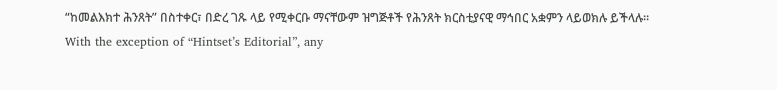“ከመልእክተ ሕንጸት” በስተቀር፣ በድረ ገጹ ላይ የሚቀርቡ ማናቸውም ዝግጅቶች የሕንጸት ክርስቲያናዊ ማኅበር አቋምን ላይወክሉ ይችላሉ።
With the exception of “Hintset’s Editorial”, any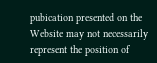pubication presented on the Website may not necessarily represent the position of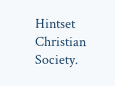Hintset Christian Society.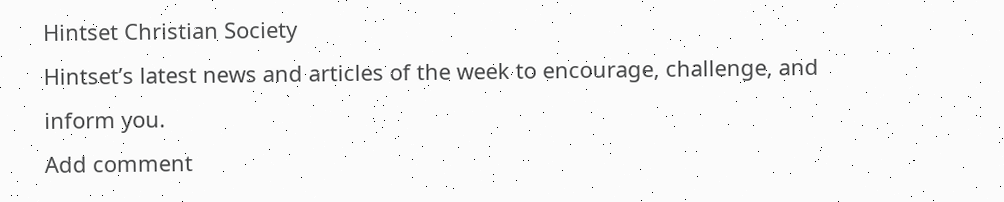Hintset Christian Society
Hintset’s latest news and articles of the week to encourage, challenge, and inform you.
Add comment